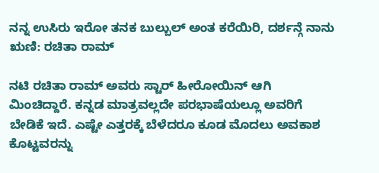ನನ್ನ ಉಸಿರು ಇರೋ ತನಕ ಬುಲ್ಬುಲ್ ಅಂತ ಕರೆಯಿರಿ, ದರ್ಶನ್ಗೆ ನಾನು ಋಣಿ: ರಚಿತಾ ರಾಮ್

ನಟಿ ರಚಿತಾ ರಾಮ್ ಅವರು ಸ್ಟಾರ್ ಹೀರೋಯಿನ್ ಆಗಿ ಮಿಂಚಿದ್ದಾರೆ. ಕನ್ನಡ ಮಾತ್ರವಲ್ಲದೇ ಪರಭಾಷೆಯಲ್ಲೂ ಅವರಿಗೆ ಬೇಡಿಕೆ ಇದೆ. ಎಷ್ಟೇ ಎತ್ತರಕ್ಕೆ ಬೆಳೆದರೂ ಕೂಡ ಮೊದಲು ಅವಕಾಶ ಕೊಟ್ಟವರನ್ನು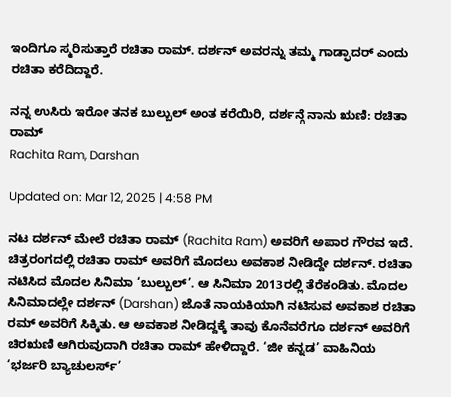ಇಂದಿಗೂ ಸ್ಮರಿಸುತ್ತಾರೆ ರಚಿತಾ ರಾಮ್. ದರ್ಶನ್ ಅವರನ್ನು ತಮ್ಮ ಗಾಡ್ಫಾದರ್ ಎಂದು ರಚಿತಾ ಕರೆದಿದ್ದಾರೆ.

ನನ್ನ ಉಸಿರು ಇರೋ ತನಕ ಬುಲ್ಬುಲ್ ಅಂತ ಕರೆಯಿರಿ, ದರ್ಶನ್ಗೆ ನಾನು ಋಣಿ: ರಚಿತಾ ರಾಮ್
Rachita Ram, Darshan

Updated on: Mar 12, 2025 | 4:58 PM

ನಟ ದರ್ಶನ್ ಮೇಲೆ ರಚಿತಾ ರಾಮ್ (Rachita Ram) ಅವರಿಗೆ ಅಪಾರ ಗೌರವ ಇದೆ. ಚಿತ್ರರಂಗದಲ್ಲಿ ರಚಿತಾ ರಾಮ್ ಅವರಿಗೆ ಮೊದಲು ಅವಕಾಶ ನೀಡಿದ್ದೇ ದರ್ಶನ್. ರಚಿತಾ ನಟಿಸಿದ ಮೊದಲ ಸಿನಿಮಾ ‘ಬುಲ್ಬುಲ್’. ಆ ಸಿನಿಮಾ 2013ರಲ್ಲಿ ತೆರೆಕಂಡಿತು. ಮೊದಲ ಸಿನಿಮಾದಲ್ಲೇ ದರ್ಶನ್ (Darshan) ಜೊತೆ ನಾಯಕಿಯಾಗಿ ನಟಿಸುವ ಅವಕಾಶ ರಚಿತಾ ರಮ್ ಅವರಿಗೆ ಸಿಕ್ಕಿತು. ಆ ಅವಕಾಶ ನೀಡಿದ್ದಕ್ಕೆ ತಾವು ಕೊನೆವರೆಗೂ ದರ್ಶನ್ ಅವರಿಗೆ ಚಿರಋಣಿ ಆಗಿರುವುದಾಗಿ ರಚಿತಾ ರಾಮ್ ಹೇಳಿದ್ದಾರೆ. ‘ಜೀ ಕನ್ನಡ’ ವಾಹಿನಿಯ ‘ಭರ್ಜರಿ ಬ್ಯಾಚುಲರ್ಸ್’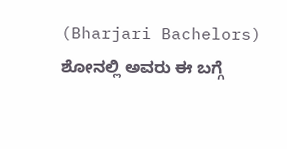(Bharjari Bachelors) ಶೋನಲ್ಲಿ ಅವರು ಈ ಬಗ್ಗೆ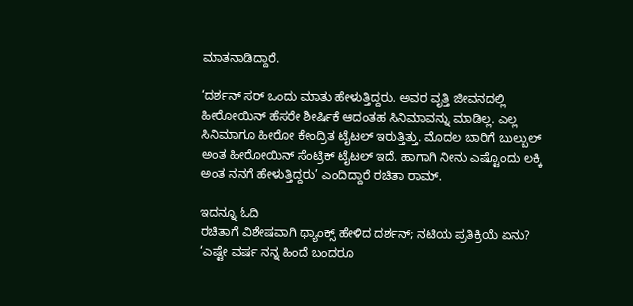ಮಾತನಾಡಿದ್ದಾರೆ.

‘ದರ್ಶನ್ ಸರ್ ಒಂದು ಮಾತು ಹೇಳುತ್ತಿದ್ದರು. ಅವರ ವೃತ್ತಿ ಜೀವನದಲ್ಲಿ ಹೀರೋಯಿನ್ ಹೆಸರೇ ಶೀರ್ಷಿಕೆ ಆದಂತಹ ಸಿನಿಮಾವನ್ನು ಮಾಡಿಲ್ಲ. ಎಲ್ಲ ಸಿನಿಮಾಗೂ ಹೀರೋ ಕೇಂದ್ರಿತ ಟೈಟಲ್ ಇರುತ್ತಿತ್ತು. ಮೊದಲ ಬಾರಿಗೆ ಬುಲ್ಬುಲ್ ಅಂತ ಹೀರೋಯಿನ್ ಸೆಂಟ್ರಿಕ್ ಟೈಟಲ್ ಇದೆ. ಹಾಗಾಗಿ ನೀನು ಎಷ್ಟೊಂದು ಲಕ್ಕಿ ಅಂತ ನನಗೆ ಹೇಳುತ್ತಿದ್ದರು’ ಎಂದಿದ್ದಾರೆ ರಚಿತಾ ರಾಮ್.

ಇದನ್ನೂ ಓದಿ
ರಚಿತಾಗೆ ವಿಶೇಷವಾಗಿ ಥ್ಯಾಂಕ್ಸ್ ಹೇಳಿದ ದರ್ಶನ್; ನಟಿಯ ಪ್ರತಿಕ್ರಿಯೆ ಏನು?
‘ಎಷ್ಟೇ ವರ್ಷ ನನ್ನ ಹಿಂದೆ ಬಂದರೂ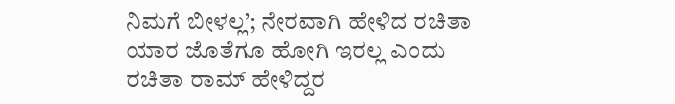ನಿಮಗೆ ಬೀಳಲ್ಲ’; ನೇರವಾಗಿ ಹೇಳಿದ ರಚಿತಾ
ಯಾರ ಜೊತೆಗೂ ಹೋಗಿ ಇರಲ್ಲ ಎಂದು ರಚಿತಾ ರಾಮ್ ಹೇಳಿದ್ದರ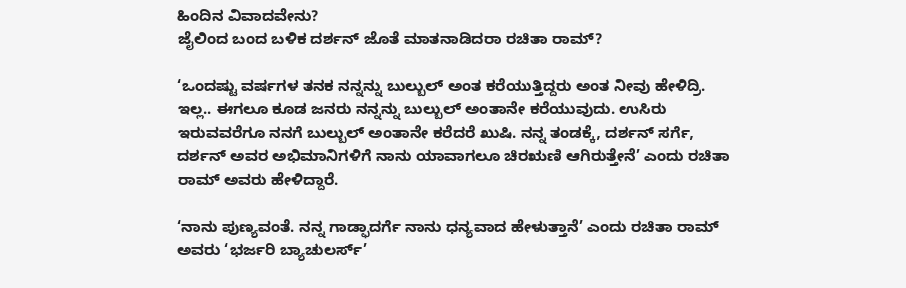ಹಿಂದಿನ ವಿವಾದವೇನು?
ಜೈಲಿಂದ ಬಂದ ಬಳಿಕ ದರ್ಶನ್ ಜೊತೆ ಮಾತನಾಡಿದರಾ ರಚಿತಾ ರಾಮ್?

‘ಒಂದಷ್ಟು ವರ್ಷಗಳ ತನಕ ನನ್ನನ್ನು ಬುಲ್ಬುಲ್ ಅಂತ ಕರೆಯುತ್ತಿದ್ದರು ಅಂತ ನೀವು ಹೇಳಿದ್ರಿ. ಇಲ್ಲ.. ಈಗಲೂ ಕೂಡ ಜನರು ನನ್ನನ್ನು ಬುಲ್ಬುಲ್ ಅಂತಾನೇ ಕರೆಯುವುದು. ಉಸಿರು ಇರುವವರೆಗೂ ನನಗೆ ಬುಲ್ಬುಲ್ ಅಂತಾನೇ ಕರೆದರೆ ಖುಷಿ. ನನ್ನ ತಂಡಕ್ಕೆ, ದರ್ಶನ್ ಸರ್ಗೆ, ದರ್ಶನ್ ಅವರ ಅಭಿಮಾನಿಗಳಿಗೆ ನಾನು ಯಾವಾಗಲೂ ಚಿರಋಣಿ ಆಗಿರುತ್ತೇನೆ’ ಎಂದು ರಚಿತಾ ರಾಮ್ ಅವರು ಹೇಳಿದ್ದಾರೆ.

‘ನಾನು ಪುಣ್ಯವಂತೆ. ನನ್ನ ಗಾಡ್ಫಾದರ್ಗೆ ನಾನು ಧನ್ಯವಾದ ಹೇಳುತ್ತಾನೆ’ ಎಂದು ರಚಿತಾ ರಾಮ್ ಅವರು ‘ಭರ್ಜರಿ ಬ್ಯಾಚುಲರ್ಸ್’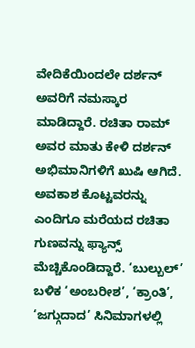ವೇದಿಕೆಯಿಂದಲೇ ದರ್ಶನ್ ಅವರಿಗೆ ನಮಸ್ಕಾರ ಮಾಡಿದ್ದಾರೆ. ರಚಿತಾ ರಾಮ್ ಅವರ ಮಾತು ಕೇಳಿ ದರ್ಶನ್ ಅಭಿಮಾನಿಗಳಿಗೆ ಖುಷಿ ಆಗಿದೆ. ಅವಕಾಶ ಕೊಟ್ಟವರನ್ನು ಎಂದಿಗೂ ಮರೆಯದ ರಚಿತಾ ಗುಣವನ್ನು ಫ್ಯಾನ್ಸ್ ಮೆಚ್ಚಿಕೊಂಡಿದ್ದಾರೆ. ‘ಬುಲ್ಬುಲ್’ ಬಳಿಕ ‘ಅಂಬರೀಶ’, ‘ಕ್ರಾಂತಿ’, ‘ಜಗ್ಗುದಾದ’ ಸಿನಿಮಾಗಳಲ್ಲಿ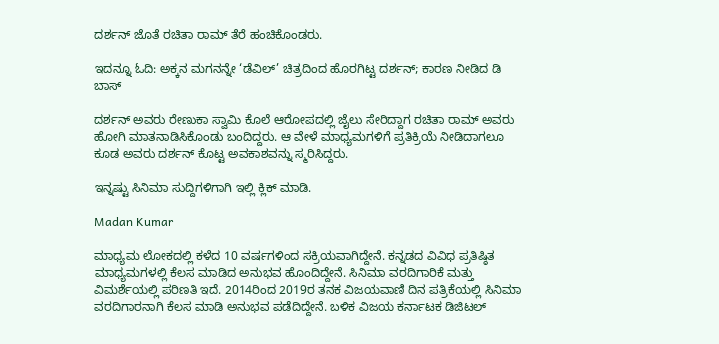ದರ್ಶನ್ ಜೊತೆ ರಚಿತಾ ರಾಮ್ ತೆರೆ ಹಂಚಿಕೊಂಡರು.

ಇದನ್ನೂ ಓದಿ: ಅಕ್ಕನ ಮಗನನ್ನೇ ‘ಡೆವಿಲ್’ ಚಿತ್ರದಿಂದ ಹೊರಗಿಟ್ಟ ದರ್ಶನ್; ಕಾರಣ ನೀಡಿದ ಡಿ ಬಾಸ್

ದರ್ಶನ್ ಅವರು ರೇಣುಕಾ ಸ್ವಾಮಿ ಕೊಲೆ ಆರೋಪದಲ್ಲಿ ಜೈಲು ಸೇರಿದ್ದಾಗ ರಚಿತಾ ರಾಮ್ ಅವರು ಹೋಗಿ ಮಾತನಾಡಿಸಿಕೊಂಡು ಬಂದಿದ್ದರು. ಆ ವೇಳೆ ಮಾಧ್ಯಮಗಳಿಗೆ ಪ್ರತಿಕ್ರಿಯೆ ನೀಡಿದಾಗಲೂ ಕೂಡ ಅವರು ದರ್ಶನ್ ಕೊಟ್ಟ ಅವಕಾಶವನ್ನು ಸ್ಮರಿಸಿದ್ದರು.

ಇನ್ನಷ್ಟು ಸಿನಿಮಾ ಸುದ್ದಿಗಳಿಗಾಗಿ ಇಲ್ಲಿ ಕ್ಲಿಕ್ ಮಾಡಿ.

Madan Kumar

ಮಾಧ್ಯಮ ಲೋಕದಲ್ಲಿ ಕಳೆದ 10 ವರ್ಷಗಳಿಂದ ಸಕ್ರಿಯವಾಗಿದ್ದೇನೆ. ಕನ್ನಡದ ವಿವಿಧ ಪ್ರತಿಷ್ಠಿತ ಮಾಧ್ಯಮಗಳಲ್ಲಿ ಕೆಲಸ ಮಾಡಿದ ಅನುಭವ ಹೊಂದಿದ್ದೇನೆ. ಸಿನಿಮಾ ವರದಿಗಾರಿಕೆ ಮತ್ತು ವಿಮರ್ಶೆಯಲ್ಲಿ ಪರಿಣತಿ ಇದೆ. 2014ರಿಂದ 2019ರ ತನಕ ವಿಜಯವಾಣಿ ದಿನ ಪತ್ರಿಕೆಯಲ್ಲಿ ಸಿನಿಮಾ ವರದಿಗಾರನಾಗಿ ಕೆಲಸ ಮಾಡಿ ಅನುಭವ ಪಡೆದಿದ್ದೇನೆ. ಬಳಿಕ ವಿಜಯ ಕರ್ನಾಟಕ ಡಿಜಿಟಲ್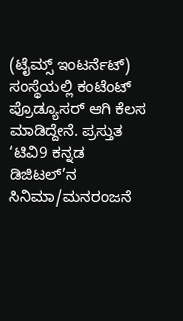(ಟೈಮ್ಸ್ ಇಂಟರ್ನೆಟ್) ಸಂಸ್ಥೆಯಲ್ಲಿ ಕಂಟೆಂಟ್ ಪ್ರೊಡ್ಯೂಸರ್ ಆಗಿ ಕೆಲಸ ಮಾಡಿದ್ದೇನೆ. ಪ್ರಸ್ತುತ ‘ಟಿವಿ9 ಕನ್ನಡ ಡಿಜಿಟಲ್’ನ ಸಿನಿಮಾ/ಮನರಂಜನೆ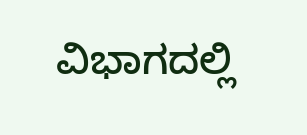ವಿಭಾಗದಲ್ಲಿ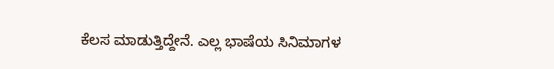ಕೆಲಸ ಮಾಡುತ್ತಿದ್ದೇನೆ. ಎಲ್ಲ ಭಾಷೆಯ ಸಿನಿಮಾಗಳ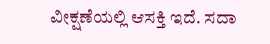ವೀಕ್ಷಣೆಯಲ್ಲಿ ಆಸಕ್ತಿ ಇದೆ. ಸದಾ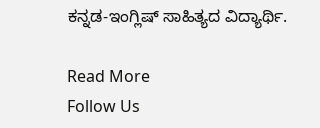ಕನ್ನಡ-ಇಂಗ್ಲಿಷ್ ಸಾಹಿತ್ಯದ ವಿದ್ಯಾರ್ಥಿ.

Read More
Follow Us